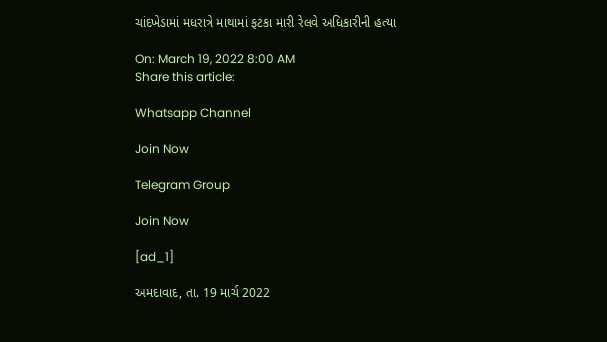ચાંદખેડામાં મધરાત્રે માથામાં ફટકા મારી રેલવે અધિકારીની હત્યા

On: March 19, 2022 8:00 AM
Share this article:

Whatsapp Channel

Join Now

Telegram Group

Join Now

[ad_1]

અમદાવાદ, તા. 19 માર્ચ 2022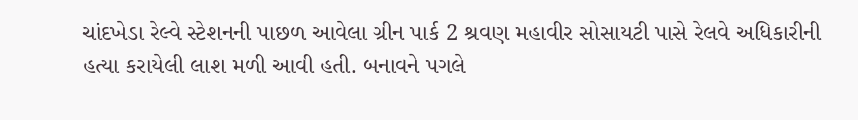ચાંદખેડા રેલ્વે સ્ટેશનની પાછળ આવેલા ગ્રીન પાર્ક 2 શ્રવણ મહાવીર સોસાયટી પાસે રેલવે અધિકારીની હત્યા કરાયેલી લાશ મળી આવી હતી. બનાવને પગલે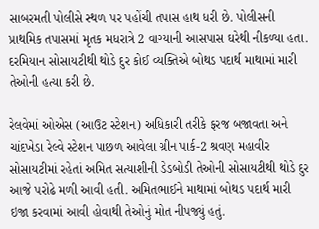સાબરમતી પોલીસે સ્થળ પર પહોંચી તપાસ હાથ ધરી છે. પોલીસની પ્રાથમિક તપાસમાં મૃતક મધરાત્રે 2 વાગ્યાની આસપાસ ઘરેથી નીકળ્યા હતા. દરમિયાન સોસાયટીથી થોડે દુર કોઈ વ્યક્તિએ બોથડ પદાર્થ માથામાં મારી તેઓની હત્યા કરી છે.

રેલવેમાં ઓએસ (આઉટ સ્ટેશન) અધિકારી તરીકે ફરજ બજાવતા અને ચાંદખેડા રેલ્વે સ્ટેશન પાછળ આવેલા ગ્રીન પાર્ક-2 શ્રવણ મહાવીર સોસાયટીમાં રહેતાં અમિત સત્યાશીની ડેડબોડી તેઓની સોસાયટીથી થોડે દુર આજે પરોઢે મળી આવી હતી. અમિતભાઈને માથામાં બોથડ પદાર્થ મારી ઇજા કરવામાં આવી હોવાથી તેઓનું મોત નીપજ્યું હતું.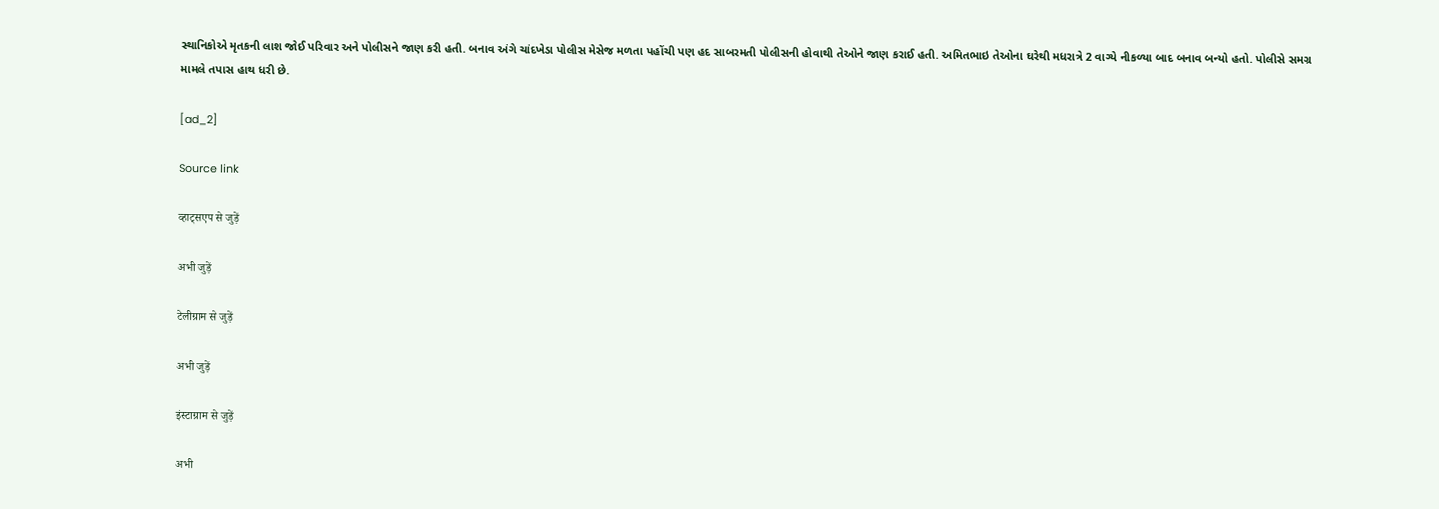સ્થાનિકોએ મૃતકની લાશ જોઈ પરિવાર અને પોલીસને જાણ કરી હતી. બનાવ અંગે ચાંદખેડા પોલીસ મેસેજ મળતા પહોંચી પણ હદ સાબરમતી પોલીસની હોવાથી તેઓને જાણ કરાઈ હતી. અમિતભાઇ તેઓના ઘરેથી મધરાત્રે 2 વાગ્યે નીકળ્યા બાદ બનાવ બન્યો હતો. પોલીસે સમગ્ર મામલે તપાસ હાથ ધરી છે.

[ad_2]

Source link

व्हाट्सएप से जुड़ें

अभी जुड़ें

टेलीग्राम से जुड़ें

अभी जुड़ें

इंस्टाग्राम से जुड़ें

अभी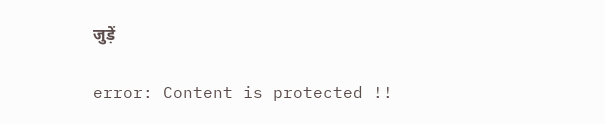जुड़ें

error: Content is protected !!